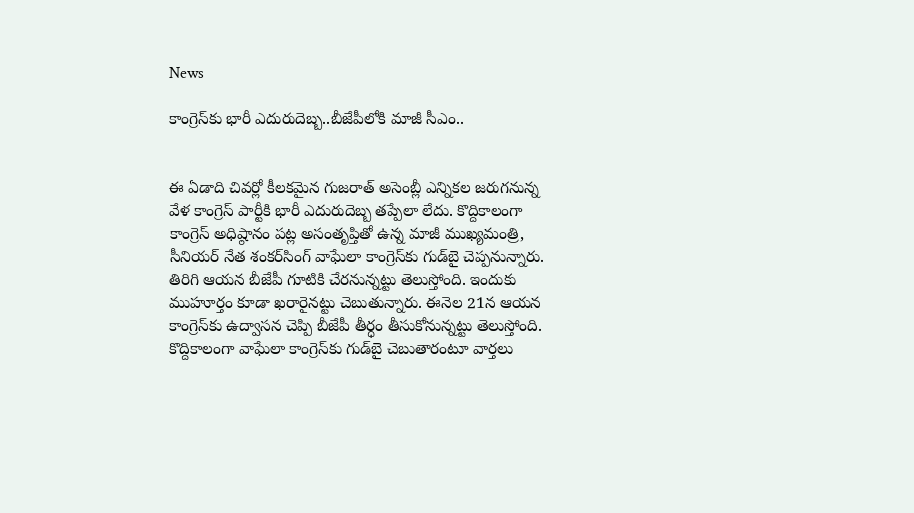News

కాంగ్రెస్‌కు భారీ ఎదురుదెబ్బ..బీజేపీలోకి మాజీ సీఎం..


ఈ ఏడాది చివర్లో కీలకమైన గుజరాత్ అసెంబ్లీ ఎన్నికల జరుగనున్న వేళ కాంగ్రెస్ పార్టీకి భారీ ఎదురుదెబ్బ తప్పేలా లేదు. కొద్దికాలంగా కాంగ్రెస్ అధిష్ఠానం పట్ల అసంతృప్తితో ఉన్న మాజీ ముఖ్యమంత్రి, సీనియర్ నేత శంకర్‌సింగ్ వాఘేలా కాంగ్రెస్‌కు గుడ్‌బై చెప్పనున్నారు. తిరిగి ఆయన బీజేపీ గూటికి చేరనున్నట్టు తెలుస్తోంది. ఇందుకు ముహూర్తం కూడా ఖరారైనట్టు చెబుతున్నారు. ఈనెల 21న ఆయన కాంగ్రెస్‌కు ఉద్వాసన చెప్పి బీజేపీ తీర్ధం తీసుకోనున్నట్టు తెలుస్తోంది. కొద్దికాలంగా వాఘేలా కాంగ్రెస్‌కు గుడ్‌బై చెబుతారంటూ వార్తలు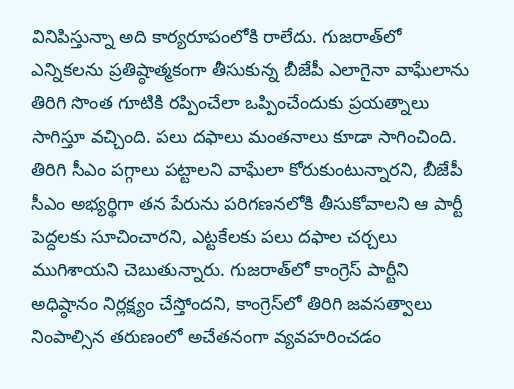వినిపిస్తున్నా అది కార్యరూపంలోకి రాలేదు. గుజరాత్‌లో ఎన్నికలను ప్రతిష్ఠాత్మకంగా తీసుకున్న బీజేపీ ఎలాగైనా వాఘేలాను తిరిగి సొంత గూటికి రప్పించేలా ఒప్పించేందుకు ప్రయత్నాలు సాగిస్తూ వచ్చింది. పలు దఫాలు మంతనాలు కూడా సాగించింది. తిరిగి సీఎం పగ్గాలు పట్టాలని వాఘేలా కోరుకుంటున్నారని, బీజేపీ సీఎం అభ్యర్థిగా తన పేరును పరిగణనలోకి తీసుకోవాలని ఆ పార్టీ పెద్దలకు సూచించారని, ఎట్టకేలకు పలు దఫాల చర్చలు ముగిశాయని చెబుతున్నారు. గుజరాత్‌లో కాంగ్రెస్ పార్టీని అధిష్ఠానం నిర్లక్ష్యం చేస్తోందని, కాంగ్రెస్‌లో తిరిగి జవసత్వాలు నింపాల్సిన తరుణంలో అచేతనంగా వ్యవహరించడం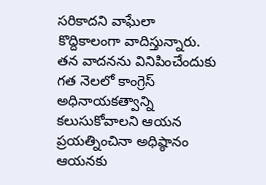సరికాదని వాఘేలా కొద్దికాలంగా వాదిస్తున్నారు. తన వాదనను వినిపించేందుకు గత నెలలో కాంగ్రెస్ అధినాయకత్వాన్ని కలుసుకోవాలని ఆయన ప్రయత్నించినా అధిష్ఠానం ఆయనకు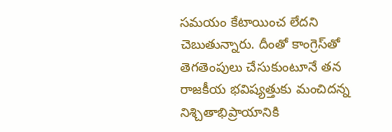సమయం కేటాయించ లేదని చెబుతున్నారు. దీంతో కాంగ్రెస్‌తో తెగతెంపులు చేసుకుంటూనే తన రాజకీయ భవిష్యత్తుకు మంచిదన్న నిశ్చితాభిప్రాయానికి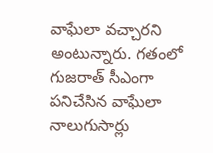వాఘేలా వచ్చారని అంటున్నారు. గతంలో గుజరాత్ సీఎంగా పనిచేసిన వాఘేలా నాలుగుసార్లు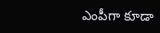ఎంపీగా కూడా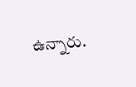ఉన్నారు.